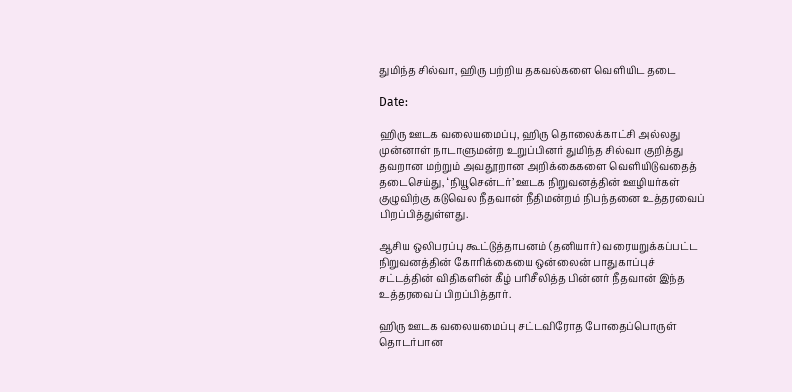துமிந்த சில்வா, ஹிரு பற்றிய தகவல்களை வெளியிட தடை

Date:

ஹிரு ஊடக வலையமைப்பு, ஹிரு தொலைக்காட்சி அல்லது முன்னாள் நாடாளுமன்ற உறுப்பினர் துமிந்த சில்வா குறித்து தவறான மற்றும் அவதூறான அறிக்கைகளை வெளியிடுவதைத் தடைசெய்து, ‘நியூசென்டர்’ ஊடக நிறுவனத்தின் ஊழியர்கள் குழுவிற்கு கடுவெல நீதவான் நீதிமன்றம் நிபந்தனை உத்தரவைப் பிறப்பித்துள்ளது.

ஆசிய ஒலிபரப்பு கூட்டுத்தாபனம் (தனியார்) வரையறுக்கப்பட்ட நிறுவனத்தின் கோரிக்கையை ஒன்லைன் பாதுகாப்புச் சட்டத்தின் விதிகளின் கீழ் பரிசீலித்த பின்னர் நீதவான் இந்த உத்தரவைப் பிறப்பித்தார்.

ஹிரு ஊடக வலையமைப்பு சட்டவிரோத போதைப்பொருள் தொடர்பான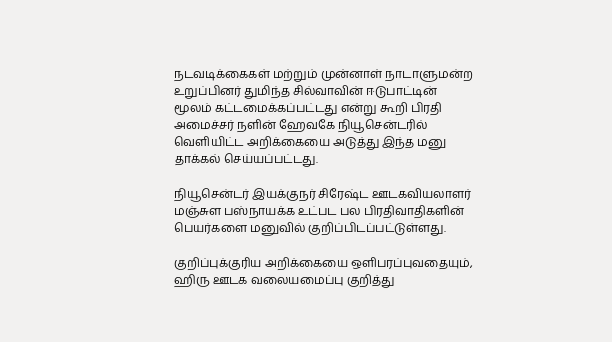நடவடிக்கைகள் மற்றும் முன்னாள் நாடாளுமன்ற உறுப்பினர் துமிந்த சில்வாவின் ஈடுபாட்டின் மூலம் கட்டமைக்கப்பட்டது என்று கூறி பிரதி அமைச்சர் நளின் ஹேவகே நியூசென்டரில் வெளியிட்ட அறிக்கையை அடுத்து இந்த மனு தாக்கல் செய்யப்பட்டது.

நியூசென்டர் இயக்குநர் சிரேஷ்ட ஊடகவியலாளர் மஞ்சுள பஸ்நாயக்க உட்பட பல பிரதிவாதிகளின் பெயர்களை மனுவில் குறிப்பிடப்பட்டுள்ளது.

குறிப்புக்குரிய அறிக்கையை ஒளிபரப்புவதையும், ஹிரு ஊடக வலையமைப்பு குறித்து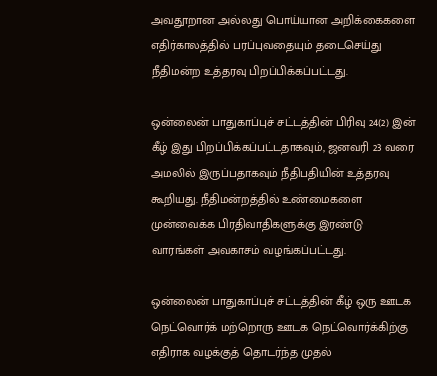அவதூறான அல்லது பொய்யான அறிக்கைகளை எதிர்காலத்தில் பரப்புவதையும் தடைசெய்து நீதிமன்ற உத்தரவு பிறப்பிக்கப்பட்டது.

ஒன்லைன் பாதுகாப்புச் சட்டத்தின் பிரிவு 24(2) இன் கீழ் இது பிறப்பிக்கப்பட்டதாகவும், ஜனவரி 23 வரை அமலில் இருப்பதாகவும் நீதிபதியின் உத்தரவு கூறியது. நீதிமன்றத்தில் உண்மைகளை முன்வைக்க பிரதிவாதிகளுக்கு இரண்டு வாரங்கள் அவகாசம் வழங்கப்பட்டது.

ஒன்லைன் பாதுகாப்புச் சட்டத்தின் கீழ் ஒரு ஊடக நெட்வொர்க் மற்றொரு ஊடக நெட்வொர்க்கிற்கு எதிராக வழக்குத் தொடர்ந்த முதல்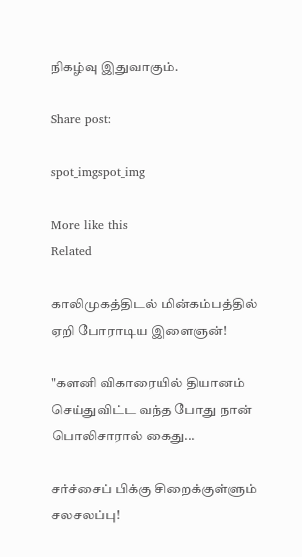நிகழ்வு இதுவாகும்.

Share post:

spot_imgspot_img

More like this
Related

காலிமுகத்திடல் மின்கம்பத்தில் ஏறி போராடிய இளைஞன்!

"களனி விகாரையில் தியானம் செய்துவிட்ட வந்த போது நான் பொலிசாரால் கைது...

சர்ச்சைப் பிக்கு சிறைக்குள்ளும் சலசலப்பு!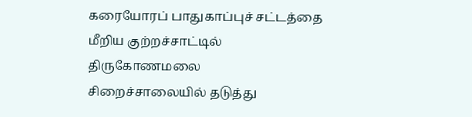கரையோரப் பாதுகாப்புச் சட்டத்தை மீறிய குற்றச்சாட்டில் திருகோணமலை சிறைச்சாலையில் தடுத்து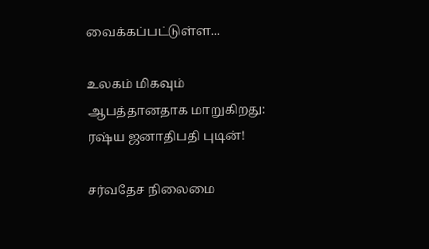வைக்கப்பட்டுள்ள...

உலகம் மிகவும் ஆபத்தானதாக மாறுகிறது: ரஷ்ய ஜனாதிபதி புடின்!

சர்வதேச நிலைமை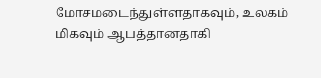மோசமடைந்துள்ளதாகவும், உலகம் மிகவும் ஆபத்தானதாகி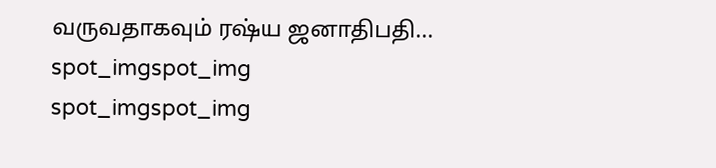வருவதாகவும் ரஷ்ய ஜனாதிபதி...
spot_imgspot_img
spot_imgspot_img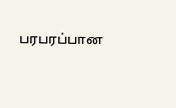பரபரப்பான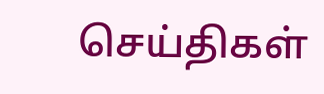செய்திகள்